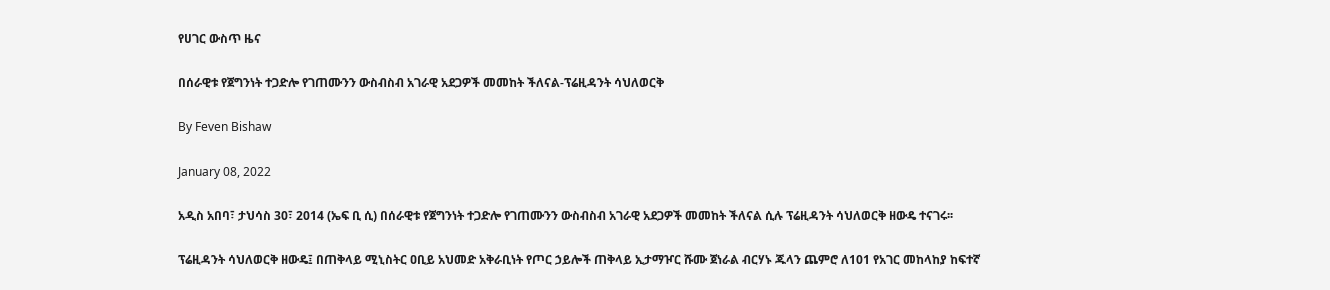የሀገር ውስጥ ዜና

በሰራዊቱ የጀግንነት ተጋድሎ የገጠሙንን ውስብስብ አገራዊ አደጋዎች መመከት ችለናል-ፕሬዚዳንት ሳህለወርቅ

By Feven Bishaw

January 08, 2022

አዲስ አበባ፣ ታህሳስ 30፣ 2014 (ኤፍ ቢ ሲ) በሰራዊቱ የጀግንነት ተጋድሎ የገጠሙንን ውስብስብ አገራዊ አደጋዎች መመከት ችለናል ሲሉ ፕሬዚዳንት ሳህለወርቅ ዘውዴ ተናገሩ፡፡

ፕሬዚዳንት ሳህለወርቅ ዘውዴ፤ በጠቅላይ ሚኒስትር ዐቢይ አህመድ አቅራቢነት የጦር ኃይሎች ጠቅላይ ኢታማዦር ሹሙ ጀነራል ብርሃኑ ጁላን ጨምሮ ለ101 የአገር መከላከያ ከፍተኛ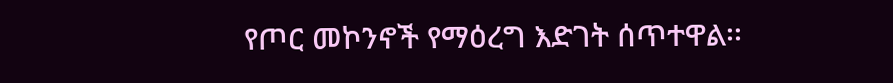የጦር መኮንኖች የማዕረግ እድገት ሰጥተዋል፡፡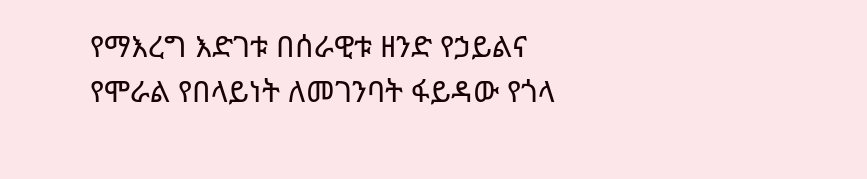የማእረግ እድገቱ በሰራዊቱ ዘንድ የኃይልና የሞራል የበላይነት ለመገንባት ፋይዳው የጎላ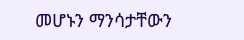መሆኑን ማንሳታቸውን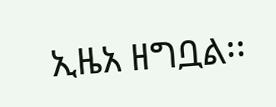ኢዜአ ዘግቧል፡፡